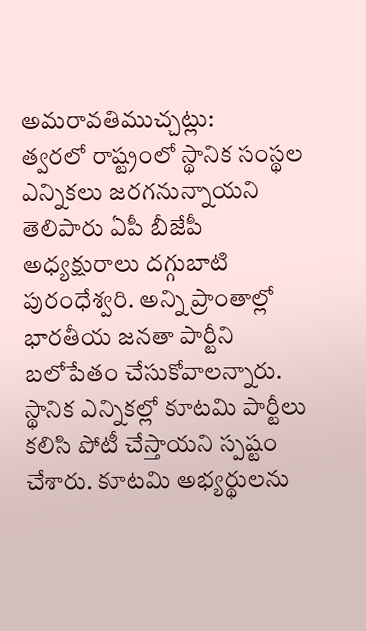అమరావతిముచ్చట్లు:
త్వరలో రాష్ట్రంలో స్థానిక సంస్థల ఎన్నికలు జరగనున్నాయని తెలిపారు ఏపీ బీజేపీ అధ్యక్షురాలు దగ్గుబాటి పురంధేశ్వరి. అన్ని ప్రాంతాల్లో భారతీయ జనతా పార్టీని బలోపేతం చేసుకోవాలన్నారు. స్థానిక ఎన్నికల్లో కూటమి పార్టీలు కలిసి పోటీ చేస్తాయని స్పష్టం చేశారు. కూటమి అభ్యర్థులను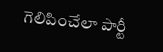గెలిపించేలా పార్టీ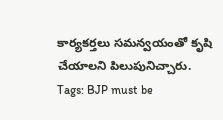కార్యకర్తలు సమన్వయంతో కృషి చేయాలని పిలుపునిచ్చారు.
Tags: BJP must be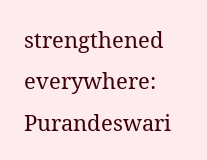strengthened everywhere: Purandeswari